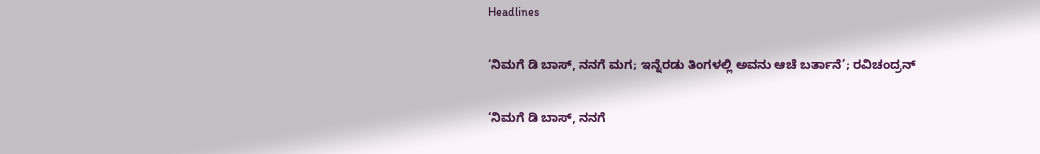Headlines

‘ನಿಮಗೆ ಡಿ ಬಾಸ್, ನನಗೆ ಮಗ; ಇನ್ನೆರಡು ತಿಂಗಳಲ್ಲಿ ಅವನು ಆಚೆ ಬರ್ತಾನೆ’; ರವಿಚಂದ್ರನ್

‘ನಿಮಗೆ ಡಿ ಬಾಸ್, ನನಗೆ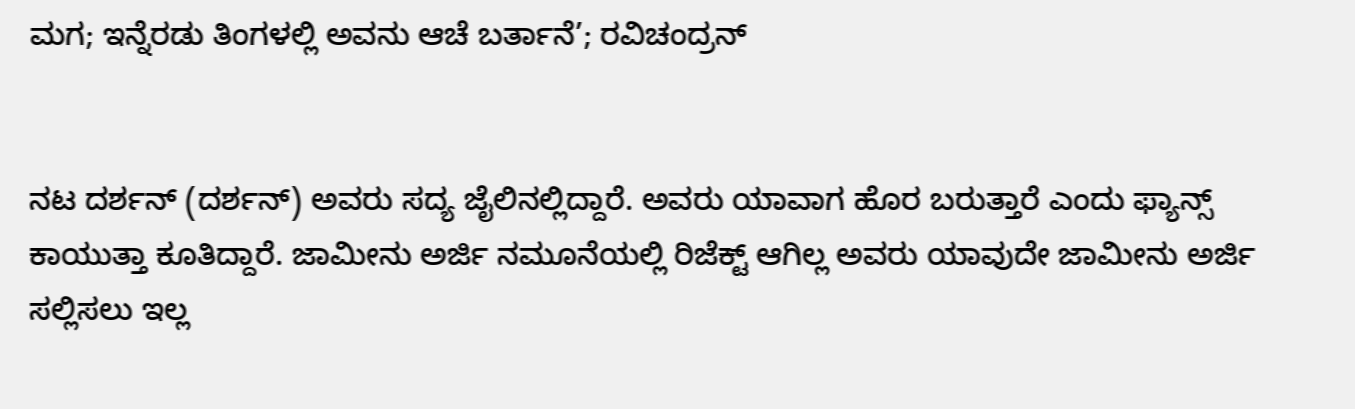ಮಗ; ಇನ್ನೆರಡು ತಿಂಗಳಲ್ಲಿ ಅವನು ಆಚೆ ಬರ್ತಾನೆ’; ರವಿಚಂದ್ರನ್


ನಟ ದರ್ಶನ್ (ದರ್ಶನ್) ಅವರು ಸದ್ಯ ಜೈಲಿನಲ್ಲಿದ್ದಾರೆ. ಅವರು ಯಾವಾಗ ಹೊರ ಬರುತ್ತಾರೆ ಎಂದು ಫ್ಯಾನ್ಸ್ ಕಾಯುತ್ತಾ ಕೂತಿದ್ದಾರೆ. ಜಾಮೀನು ಅರ್ಜಿ ನಮೂನೆಯಲ್ಲಿ ರಿಜೆಕ್ಟ್ ಆಗಿಲ್ಲ ಅವರು ಯಾವುದೇ ಜಾಮೀನು ಅರ್ಜಿ ಸಲ್ಲಿಸಲು ಇಲ್ಲ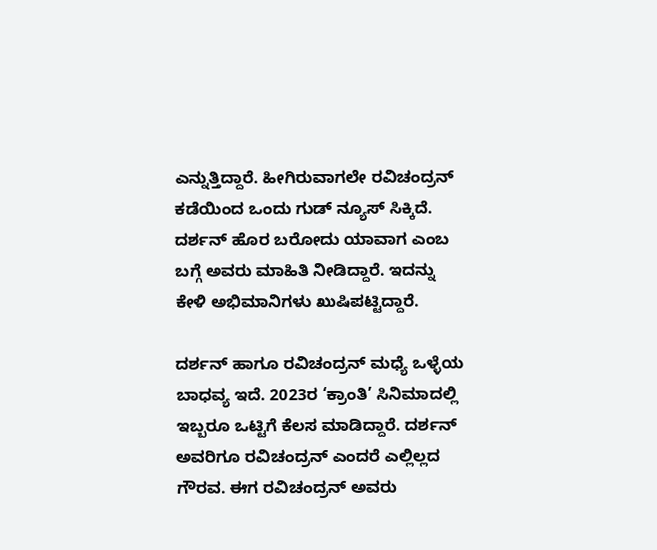ಎನ್ನುತ್ತಿದ್ದಾರೆ. ಹೀಗಿರುವಾಗಲೇ ರವಿಚಂದ್ರನ್ ಕಡೆಯಿಂದ ಒಂದು ಗುಡ್ ನ್ಯೂಸ್ ಸಿಕ್ಕಿದೆ. ದರ್ಶನ್ ಹೊರ ಬರೋದು ಯಾವಾಗ ಎಂಬ ಬಗ್ಗೆ ಅವರು ಮಾಹಿತಿ ನೀಡಿದ್ದಾರೆ. ಇದನ್ನು ಕೇಳಿ ಅಭಿಮಾನಿಗಳು ಖುಷಿಪಟ್ಟಿದ್ದಾರೆ.

ದರ್ಶನ್ ಹಾಗೂ ರವಿಚಂದ್ರನ್ ಮಧ್ಯೆ ಒಳ್ಳೆಯ ಬಾಧವ್ಯ ಇದೆ. 2023ರ ‘ಕ್ರಾಂತಿ’ ಸಿನಿಮಾದಲ್ಲಿ ಇಬ್ಬರೂ ಒಟ್ಟಿಗೆ ಕೆಲಸ ಮಾಡಿದ್ದಾರೆ. ದರ್ಶನ್ ಅವರಿಗೂ ರವಿಚಂದ್ರನ್ ಎಂದರೆ ಎಲ್ಲಿಲ್ಲದ ಗೌರವ. ಈಗ ರವಿಚಂದ್ರನ್ ಅವರು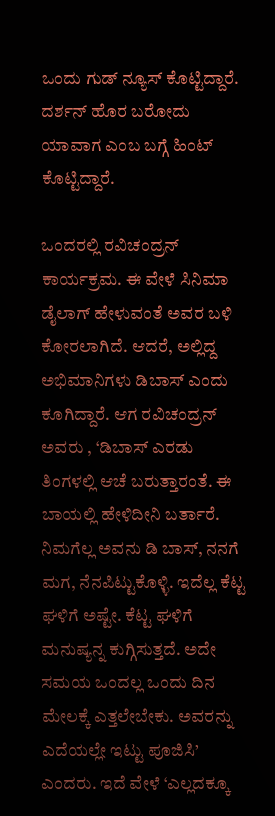ಒಂದು ಗುಡ್ ನ್ಯೂಸ್ ಕೊಟ್ಟಿದ್ದಾರೆ. ದರ್ಶನ್ ಹೊರ ಬರೋದು ಯಾವಾಗ ಎಂಬ ಬಗ್ಗೆ ಹಿಂಟ್ ಕೊಟ್ಟಿದ್ದಾರೆ.

ಒಂದರಲ್ಲಿ ರವಿಚಂದ್ರನ್ ಕಾರ್ಯಕ್ರಮ. ಈ ವೇಳೆ ಸಿನಿಮಾ ಡೈಲಾಗ್ ಹೇಳುವಂತೆ ಅವರ ಬಳಿ ಕೋರಲಾಗಿದೆ. ಆದರೆ, ಅಲ್ಲಿದ್ದ ಅಭಿಮಾನಿಗಳು ಡಿಬಾಸ್ ಎಂದು ಕೂಗಿದ್ದಾರೆ. ಆಗ ರವಿಚಂದ್ರನ್ ಅವರು , ‘ಡಿಬಾಸ್ ಎರಡು ತಿಂಗಳಲ್ಲಿ ಆಚೆ ಬರುತ್ತಾರಂತೆ. ಈ ಬಾಯಲ್ಲಿ ಹೇಳಿದೀನಿ ಬರ್ತಾರೆ. ನಿಮಗೆಲ್ಲ ಅವನು ಡಿ ಬಾಸ್, ನನಗೆ ಮಗ, ನೆನಪಿಟ್ಟುಕೊಳ್ಳಿ. ಇದೆಲ್ಲ ಕೆಟ್ಟ ಘಳಿಗೆ ಅಷ್ಟೇ. ಕೆಟ್ಟ ಘಳಿಗೆ ಮನುಷ್ಯನ್ನ ಕುಗ್ಗಿಸುತ್ತದೆ. ಅದೇ ಸಮಯ ಒಂದಲ್ಲ ಒಂದು ದಿನ ಮೇಲಕ್ಕೆ ಎತ್ತಲೇಬೇಕು. ಅವರನ್ನು ಎದೆಯಲ್ಲೇ ಇಟ್ಟು ಪೂಜಿಸಿ’ ಎಂದರು. ಇದೆ ವೇಳೆ ‘ಎಲ್ಲದಕ್ಕೂ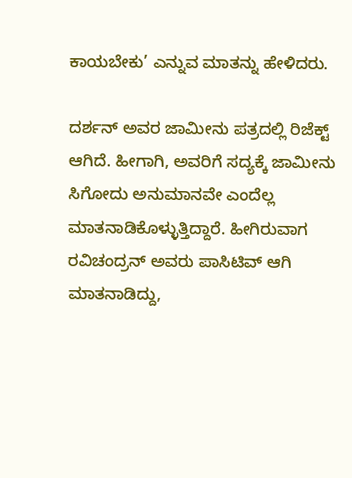ಕಾಯಬೇಕು’ ಎನ್ನುವ ಮಾತನ್ನು ಹೇಳಿದರು.

ದರ್ಶನ್ ಅವರ ಜಾಮೀನು ಪತ್ರದಲ್ಲಿ ರಿಜೆಕ್ಟ್ ಆಗಿದೆ. ಹೀಗಾಗಿ, ಅವರಿಗೆ ಸದ್ಯಕ್ಕೆ ಜಾಮೀನು ಸಿಗೋದು ಅನುಮಾನವೇ ಎಂದೆಲ್ಲ ಮಾತನಾಡಿಕೊಳ್ಳುತ್ತಿದ್ದಾರೆ. ಹೀಗಿರುವಾಗ ರವಿಚಂದ್ರನ್ ಅವರು ಪಾಸಿಟಿವ್ ಆಗಿ ಮಾತನಾಡಿದ್ದು,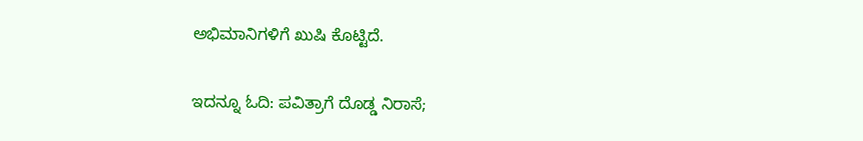ಅಭಿಮಾನಿಗಳಿಗೆ ಖುಷಿ ಕೊಟ್ಟಿದೆ.

ಇದನ್ನೂ ಓದಿ: ಪವಿತ್ರಾಗೆ ದೊಡ್ಡ ನಿರಾಸೆ;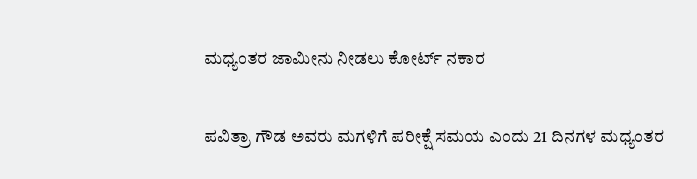ಮಧ್ಯಂತರ ಜಾಮೀನು ನೀಡಲು ಕೋರ್ಟ್ ನಕಾರ

ಪವಿತ್ರಾ ಗೌಡ ಅವರು ಮಗಳಿಗೆ ಪರೀಕ್ಷೆ ಸಮಯ ಎಂದು 21 ದಿನಗಳ ಮಧ್ಯಂತರ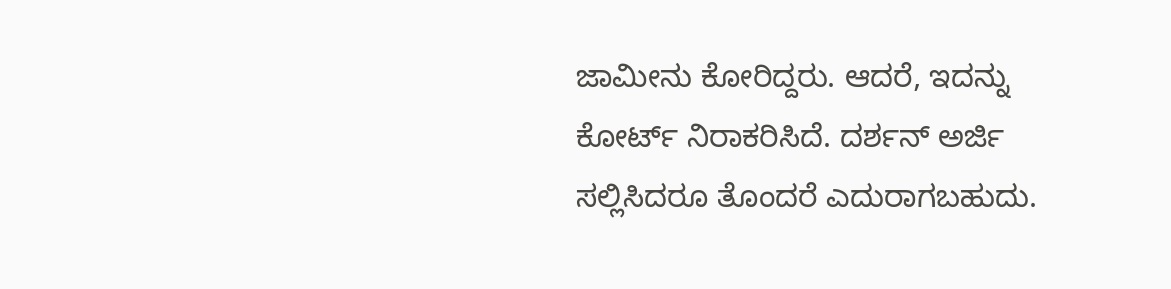ಜಾಮೀನು ಕೋರಿದ್ದರು. ಆದರೆ, ಇದನ್ನು ಕೋರ್ಟ್ ನಿರಾಕರಿಸಿದೆ. ದರ್ಶನ್ ಅರ್ಜಿ ಸಲ್ಲಿಸಿದರೂ ತೊಂದರೆ ಎದುರಾಗಬಹುದು.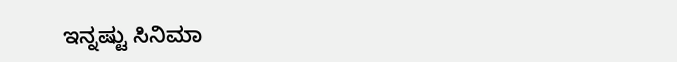ಇನ್ನಷ್ಟು ಸಿನಿಮಾ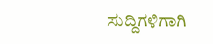ಸುದ್ದಿಗಳಿಗಾಗಿ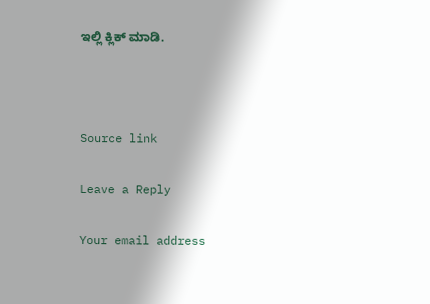ಇಲ್ಲಿ ಕ್ಲಿಕ್ ಮಾಡಿ.



Source link

Leave a Reply

Your email address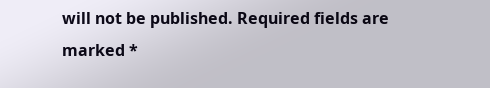will not be published. Required fields are marked *